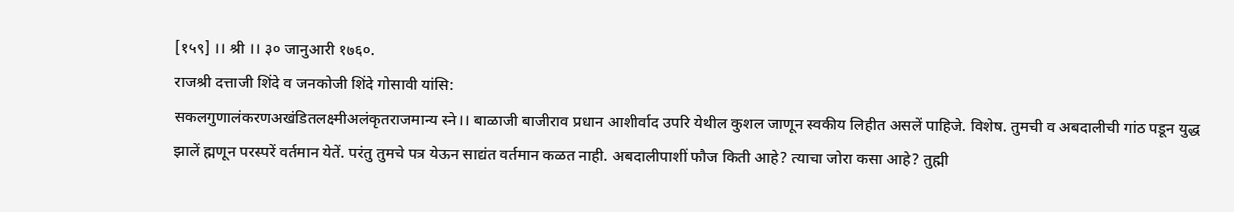[१५९] ।। श्री ।। ३० जानुआरी १७६०.
राजश्री दत्ताजी शिंदे व जनकोजी शिंदे गोसावी यांसि:
सकलगुणालंकरणअखंडितलक्ष्मीअलंकृतराजमान्य स्ने।। बाळाजी बाजीराव प्रधान आशीर्वाद उपरि येथील कुशल जाणून स्वकीय लिहीत असलें पाहिजे. विशेष. तुमची व अबदालीची गांठ पडून युद्ध झालें ह्मणून परस्परें वर्तमान येतें. परंतु तुमचे पत्र येऊन साद्यंत वर्तमान कळत नाही. अबदालीपाशीं फौज किती आहे? त्याचा जोरा कसा आहे? तुह्मी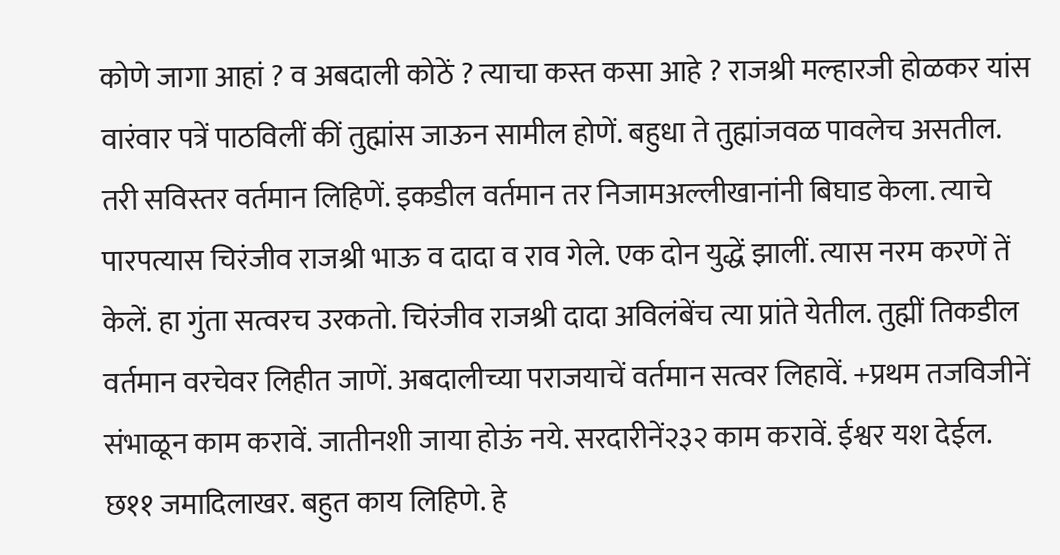कोणे जागा आहां ? व अबदाली कोठें ? त्याचा कस्त कसा आहे ? राजश्री मल्हारजी होळकर यांस वारंवार पत्रें पाठविलीं कीं तुह्मांस जाऊन सामील होणें. बहुधा ते तुह्मांजवळ पावलेच असतील. तरी सविस्तर वर्तमान लिहिणें. इकडील वर्तमान तर निजामअल्लीखानांनी बिघाड केला. त्याचे पारपत्यास चिरंजीव राजश्री भाऊ व दादा व राव गेले. एक दोन युद्धें झालीं. त्यास नरम करणें तें केलें. हा गुंता सत्वरच उरकतो. चिरंजीव राजश्री दादा अविलंबेंच त्या प्रांते येतील. तुह्मीं तिकडील वर्तमान वरचेवर लिहीत जाणें. अबदालीच्या पराजयाचें वर्तमान सत्वर लिहावें. +प्रथम तजविजीनें संभाळून काम करावें. जातीनशी जाया होऊं नये. सरदारीनें२३२ काम करावें. ईश्वर यश देईल. छ११ जमादिलाखर. बहुत काय लिहिणे. हे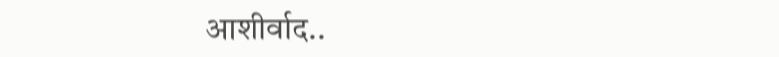आशीर्वाद..